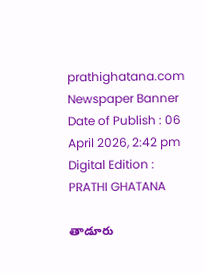prathighatana.com
Newspaper Banner
Date of Publish : 06 April 2026, 2:42 pm Digital Edition : PRATHI GHATANA

తాడూరు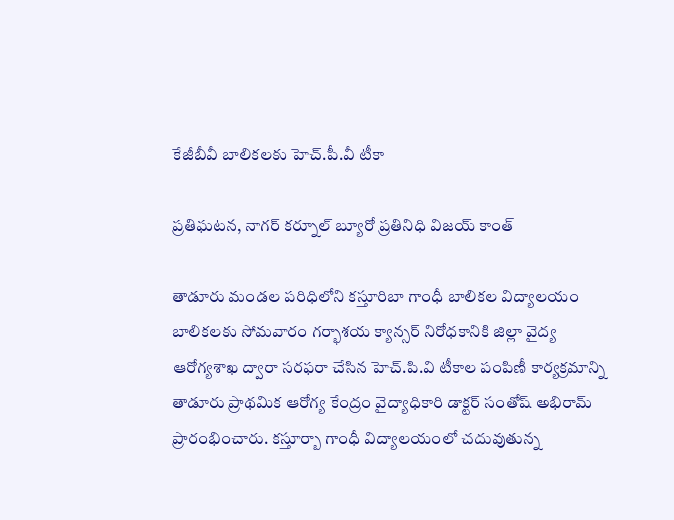కేజీబీవీ బాలికలకు హెచ్.పీ.వీ టీకా

ప్రతిఘటన, నాగర్ కర్నూల్ బ్యూరో ప్రతినిధి విజయ్ కాంత్

తాడూరు మండల పరిధిలోని కస్తూరిబా గాంధీ బాలికల విద్యాలయం బాలికలకు సోమవారం గర్భాశయ క్యాన్సర్ నిరోధకానికి జిల్లా వైద్య ఆరోగ్యశాఖ ద్వారా సరఫరా చేసిన హెచ్.పి.వి టీకాల పంపిణీ కార్యక్రమాన్ని తాడూరు ప్రాథమిక ఆరోగ్య కేంద్రం వైద్యాధికారి డాక్టర్ సంతోష్ అభిరామ్ ప్రారంభించారు. కస్తూర్బా గాంధీ విద్యాలయంలో చదువుతున్న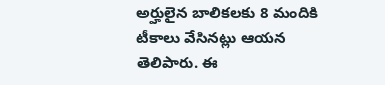అర్హులైన బాలికలకు 8 మందికి టీకాలు వేసినట్లు ఆయన తెలిపారు. ఈ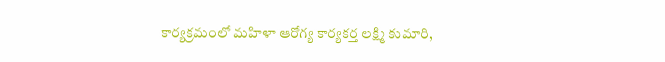కార్యక్రమంలో మహిళా ఆరోగ్య కార్యకర్త లక్ష్మి కుమారి,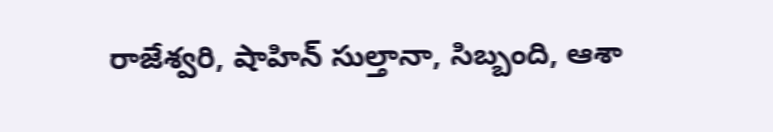రాజేశ్వరి, షాహిన్ సుల్తానా, సిబ్బంది, ఆశా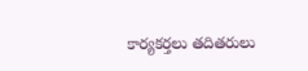కార్యకర్తలు తదితరులు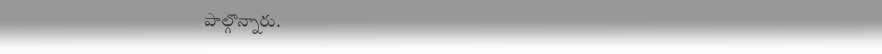పాల్గొన్నారు.